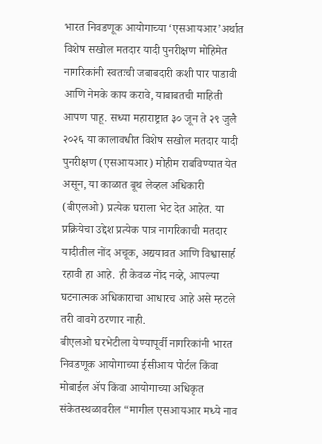भारत निवडणूक आयोगाच्या ‘एसआयआर’अर्थात विशेष सखोल मतदार यादी पुनरीक्षण मोहिमेत नागरिकांनी स्वतःची जबाबदारी कशी पार पाडावी आणि नेमके काय करावे, याबाबतची माहिती आपण पाहू. सध्या महाराष्ट्रात ३० जून ते २९ जुलै २०२६ या कालावधीत विशेष सखोल मतदार यादी पुनरीक्षण (एसआयआर) मोहीम राबविण्यात येत असून, या काळात बूथ लेव्हल अधिकारी (बीएलओ) प्रत्येक घराला भेट देत आहेत. या प्रक्रियेचा उद्देश प्रत्येक पात्र नागरिकाची मतदार यादीतील नोंद अचूक, अद्ययावत आणि विश्वासार्ह रहावी हा आहे. ही केवळ नोंद नव्हे, आपल्या घटनात्मक अधिकाराचा आधारच आहे असे म्हटले तरी वावगे ठरणार नाही.
बीएलओ घरभेटीला येण्यापूर्वी नागरिकांनी भारत निवडणूक आयोगाच्या ईसीआय पोर्टल किंवा मोबाईल ॲप किंवा आयोगाच्या अधिकृत संकेतस्थळावरील “मागील एसआयआर मध्ये नाव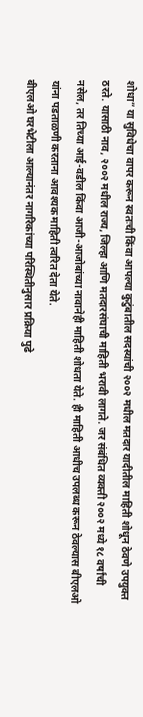शोधा” या सुविधेचा वापर करून स्वतःची किंवा आपल्या कुटुंबातील सदस्यांची २००२ मधील मतदार यादीतील माहिती शोधून ठेवणे उपयुक्त ठरते. यासाठी नाव, २००२ मधील राज्य, जिल्हा आणि मतदारसंघाची माहिती भरावी लागते. जर संबंधित व्यक्ती २००२ मध्ये १८ वर्षांची नसेल, तर तिच्या आई-वडील किंवा आजी-आजोबांच्या नावानेही माहिती शोधता येते. ही माहिती आधीच उपलब्ध करून ठेवल्यास बीएलओ यांना पडताळणी करताना आवश्यक माहिती त्वरित देता येते.
बीएलओ घरभेटीला आल्यानंतर नागरिकांच्या परिस्थितीनुसार प्रक्रिया पुढे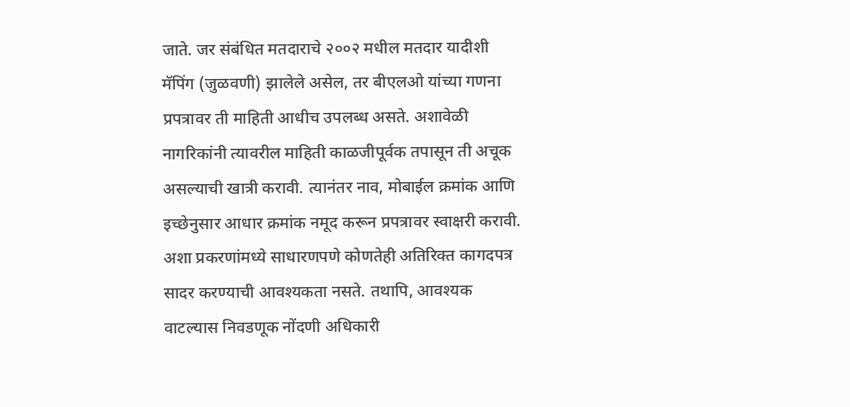जाते. जर संबंधित मतदाराचे २००२ मधील मतदार यादीशी मॅपिंग (जुळवणी) झालेले असेल, तर बीएलओ यांच्या गणना प्रपत्रावर ती माहिती आधीच उपलब्ध असते. अशावेळी नागरिकांनी त्यावरील माहिती काळजीपूर्वक तपासून ती अचूक असल्याची खात्री करावी. त्यानंतर नाव, मोबाईल क्रमांक आणि इच्छेनुसार आधार क्रमांक नमूद करून प्रपत्रावर स्वाक्षरी करावी. अशा प्रकरणांमध्ये साधारणपणे कोणतेही अतिरिक्त कागदपत्र सादर करण्याची आवश्यकता नसते. तथापि, आवश्यक वाटल्यास निवडणूक नोंदणी अधिकारी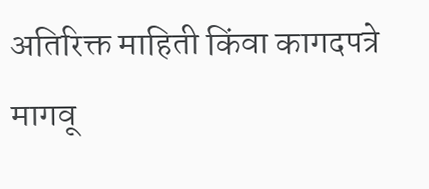अतिरिक्त माहिती किंवा कागदपत्रे मागवू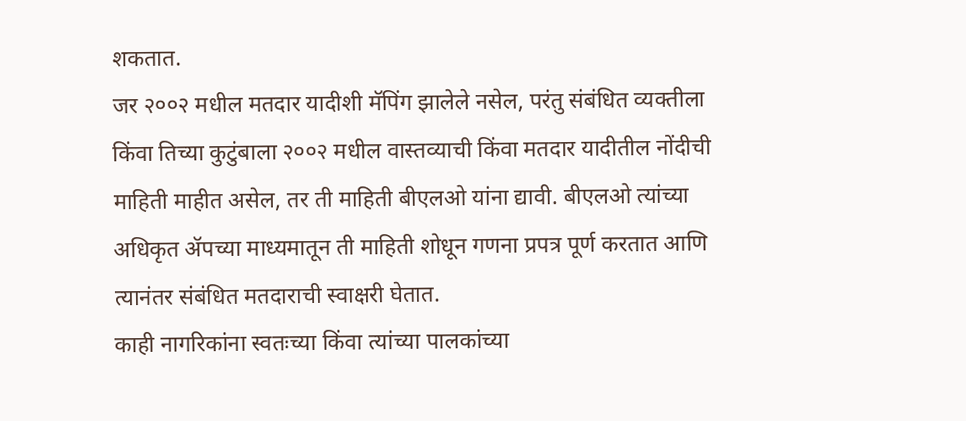शकतात.
जर २००२ मधील मतदार यादीशी मॅपिंग झालेले नसेल, परंतु संबंधित व्यक्तीला किंवा तिच्या कुटुंबाला २००२ मधील वास्तव्याची किंवा मतदार यादीतील नोंदीची माहिती माहीत असेल, तर ती माहिती बीएलओ यांना द्यावी. बीएलओ त्यांच्या अधिकृत ॲपच्या माध्यमातून ती माहिती शोधून गणना प्रपत्र पूर्ण करतात आणि त्यानंतर संबंधित मतदाराची स्वाक्षरी घेतात.
काही नागरिकांना स्वतःच्या किंवा त्यांच्या पालकांच्या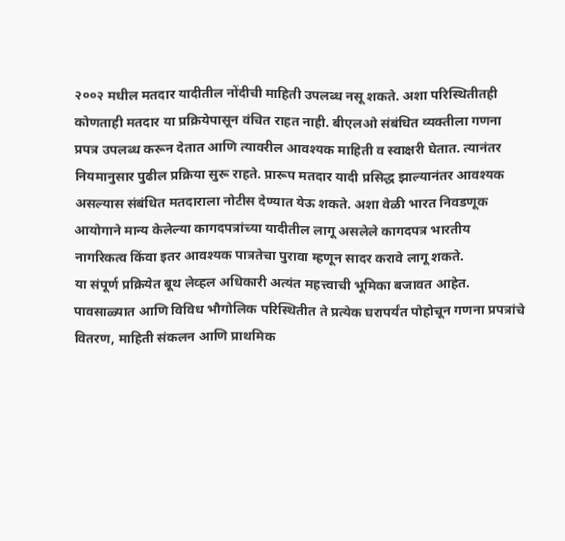२००२ मधील मतदार यादीतील नोंदीची माहिती उपलब्ध नसू शकते. अशा परिस्थितीतही कोणताही मतदार या प्रक्रियेपासून वंचित राहत नाही. बीएलओ संबंधित व्यक्तीला गणना प्रपत्र उपलब्ध करून देतात आणि त्यावरील आवश्यक माहिती व स्वाक्षरी घेतात. त्यानंतर नियमानुसार पुढील प्रक्रिया सुरू राहते. प्रारूप मतदार यादी प्रसिद्ध झाल्यानंतर आवश्यक असल्यास संबंधित मतदाराला नोटीस देण्यात येऊ शकते. अशा वेळी भारत निवडणूक आयोगाने मान्य केलेल्या कागदपत्रांच्या यादीतील लागू असलेले कागदपत्र भारतीय नागरिकत्व किंवा इतर आवश्यक पात्रतेचा पुरावा म्हणून सादर करावे लागू शकते.
या संपूर्ण प्रक्रियेत बूथ लेव्हल अधिकारी अत्यंत महत्त्वाची भूमिका बजावत आहेत. पावसाळ्यात आणि विविध भौगोलिक परिस्थितीत ते प्रत्येक घरापर्यंत पोहोचून गणना प्रपत्रांचे वितरण, माहिती संकलन आणि प्राथमिक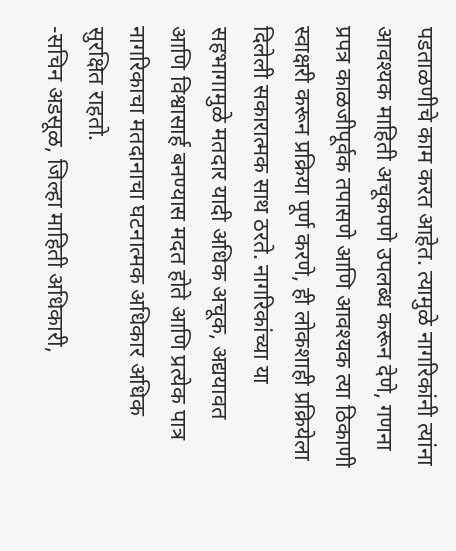पडताळणीचे काम करत आहेत. त्यामुळे नागरिकांनी त्यांना आवश्यक माहिती अचूकपणे उपलब्ध करून देणे, गणना प्रपत्र काळजीपूर्वक तपासणे आणि आवश्यक त्या ठिकाणी स्वाक्षरी करून प्रक्रिया पूर्ण करणे, ही लोकशाही प्रक्रियेला दिलेली सकारात्मक साथ ठरते. नागरिकांच्या या सहभागामुळे मतदार यादी अधिक अचूक, अद्ययावत आणि विश्वासार्ह बनण्यास मदत होते आणि प्रत्येक पात्र नागरिकाचा मतदानाचा घटनात्मक अधिकार अधिक सुरक्षित राहतो.
-सचिन अडसूळ, जिल्हा माहिती अधिकारी,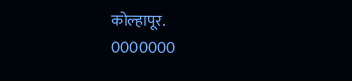कोल्हापूर.
0000000